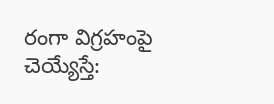రంగా విగ్రహంపై చెయ్యేస్తే: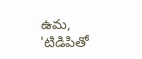ఉమ, 'టిడిపితో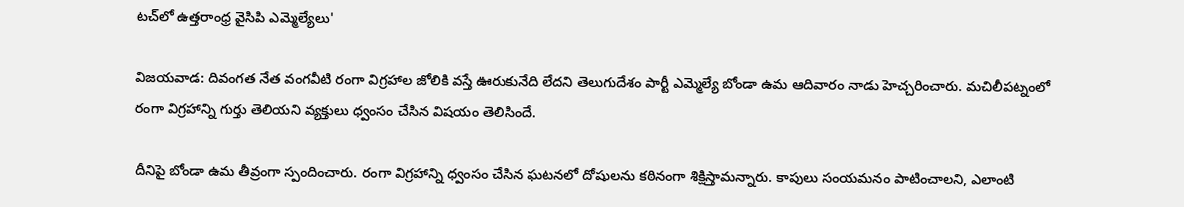టచ్‌లో ఉత్తరాంధ్ర వైసిపి ఎమ్మెల్యేలు'

విజయవాడ: దివంగత నేత వంగవీటి రంగా విగ్రహాల జోలికి వస్తే ఊరుకునేది లేదని తెలుగుదేశం పార్టీ ఎమ్మెల్యే బోండా ఉమ ఆదివారం నాడు హెచ్చరించారు. మచిలీపట్నంలో రంగా విగ్రహాన్ని గుర్తు తెలియని వ్యక్తులు ధ్వంసం చేసిన విషయం తెలిసిందే.

దీనిపై బోండా ఉమ తీవ్రంగా స్పందించారు. రంగా విగ్రహాన్ని ధ్వంసం చేసిన ఘటనలో దోషులను కఠినంగా శిక్షిస్తామన్నారు. కాపులు సంయమనం పాటించాలని, ఎలాంటి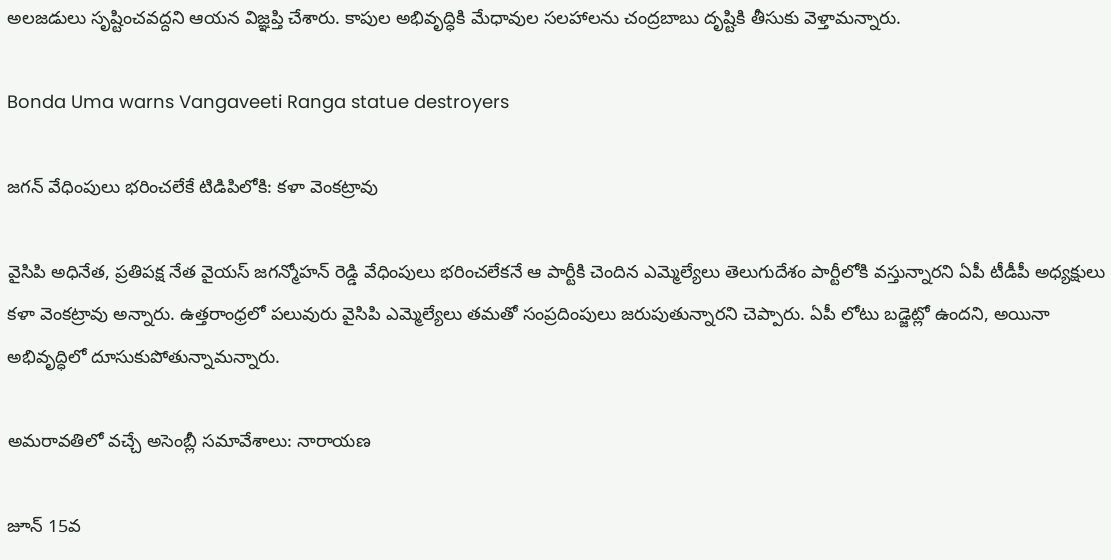అలజడులు సృష్టించవద్దని ఆయన విజ్ఞప్తి చేశారు. కాపుల అభివృద్ధికి మేధావుల సలహాలను చంద్రబాబు దృష్టికి తీసుకు వెళ్తామన్నారు.

Bonda Uma warns Vangaveeti Ranga statue destroyers

జగన్ వేధింపులు భరించలేకే టిడిపిలోకి: కళా వెంకట్రావు

వైసిపి అధినేత, ప్రతిపక్ష నేత వైయస్ జగన్మోహన్ రెడ్డి వేధింపులు భరించలేకనే ఆ పార్టీకి చెందిన ఎమ్మెల్యేలు తెలుగుదేశం పార్టీలోకి వస్తున్నారని ఏపీ టీడీపీ అధ్యక్షులు కళా వెంకట్రావు అన్నారు. ఉత్తరాంధ్రలో పలువురు వైసిపి ఎమ్మెల్యేలు తమతో సంప్రదింపులు జరుపుతున్నారని చెప్పారు. ఏపీ లోటు బడ్జెట్లో ఉందని, అయినా అభివృద్ధిలో దూసుకుపోతున్నామన్నారు.

అమరావతిలో వచ్చే అసెంబ్లీ సమావేశాలు: నారాయణ

జూన్ 15వ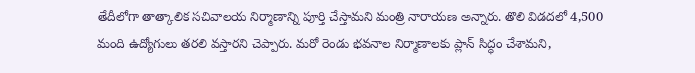తేదీలోగా తాత్కాలిక సచివాలయ నిర్మాణాన్ని పూర్తి చేస్తామని మంత్రి నారాయణ అన్నారు. తొలి విడదలో 4,500 మంది ఉద్యోగులు తరలి వస్తారని చెప్పారు. మరో రెండు భవనాల నిర్మాణాలకు ప్లాన్ సిద్ధం చేశామని,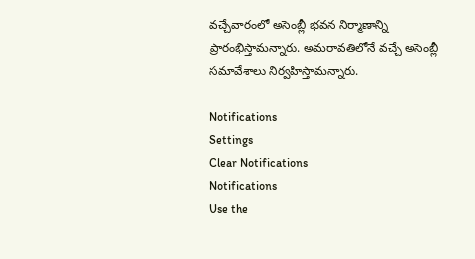వచ్చేవారంలో అసెంబ్లీ భవన నిర్మాణాన్ని ప్రారంభిస్తామన్నారు. అమరావతిలోనే వచ్చే అసెంబ్లీ సమావేశాలు నిర్వహిస్తామన్నారు.

Notifications
Settings
Clear Notifications
Notifications
Use the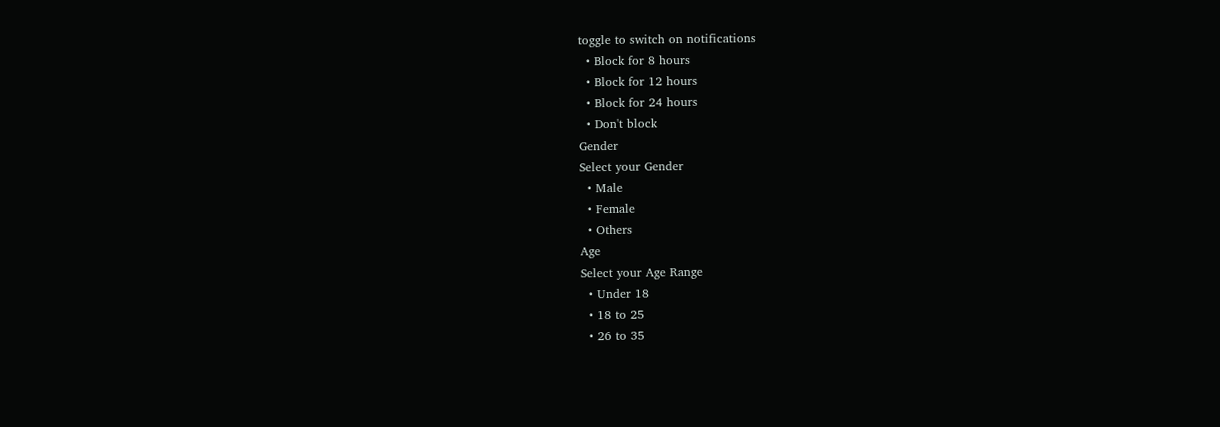toggle to switch on notifications
  • Block for 8 hours
  • Block for 12 hours
  • Block for 24 hours
  • Don't block
Gender
Select your Gender
  • Male
  • Female
  • Others
Age
Select your Age Range
  • Under 18
  • 18 to 25
  • 26 to 35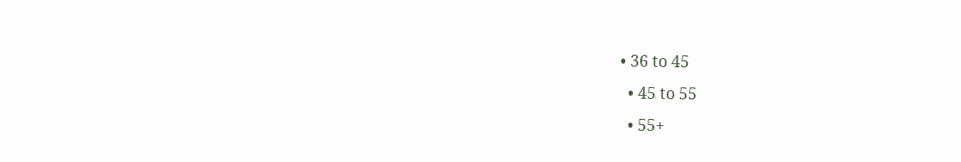• 36 to 45
  • 45 to 55
  • 55+